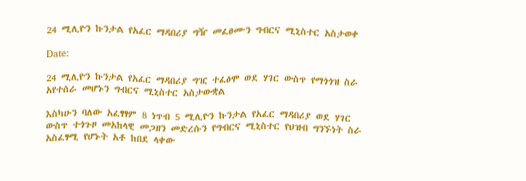24 ሚሊዮን ኩንታል የአፈር ማዳበሪያ ግዥ መፈፀሙን ግብርና ሚኒስተር አስታወቀ

Date:

24 ሚሊዮን ኩንታል የአፈር ማዳበሪያ ግዢ ተፈፅሞ ወደ ሃገር ውስጥ የማጎጎዝ ስራ አየተሰራ መሆኑን ግብርና ሚኒስተር አስታውቋል

እስካሁን ባለው አፈፃፃም 8 ነጥብ 5 ሚሊዮን ኩንታል የአፈር ማዳበሪያ ወደ ሃገር ውስጥ ተጎጉዞ መአከላዊ መጋዘን መድረሱን የግብርና ሚኒስተር የህዝብ ግንኙነት ስራ አስፈፃሚ የሆኑት አቶ ከበደ ላቀው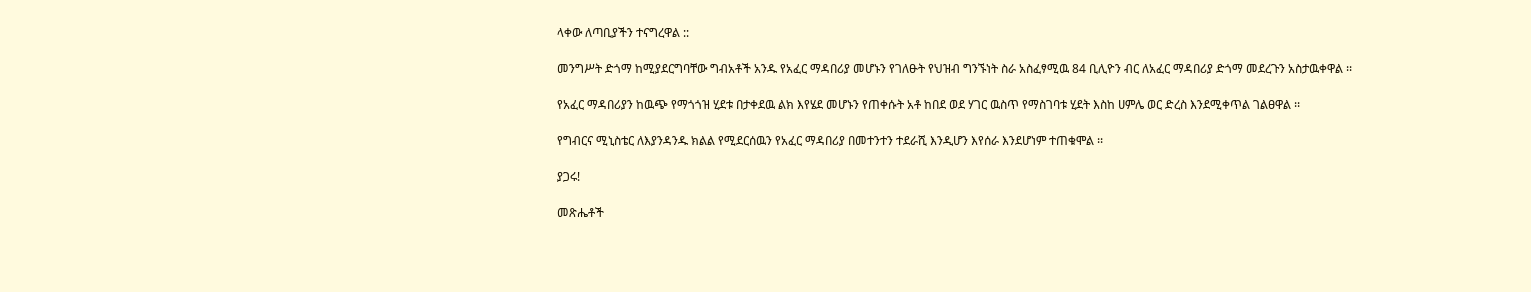ላቀው ለጣቢያችን ተናግረዋል ::

መንግሥት ድጎማ ከሚያደርግባቸው ግብአቶች አንዱ የአፈር ማዳበሪያ መሆኑን የገለፁት የህዝብ ግንኙነት ስራ አስፈፃሚዉ 84 ቢሊዮን ብር ለአፈር ማዳበሪያ ድጎማ መደረጉን አስታዉቀዋል ፡፡

የአፈር ማዳበሪያን ከዉጭ የማጎጎዝ ሂደቱ በታቀደዉ ልክ እየሄደ መሆኑን የጠቀሱት አቶ ከበደ ወደ ሃገር ዉስጥ የማስገባቱ ሂደት እስከ ሀምሌ ወር ድረስ እንደሚቀጥል ገልፀዋል ፡፡

የግብርና ሚኒስቴር ለእያንዳንዱ ክልል የሚደርሰዉን የአፈር ማዳበሪያ በመተንተን ተደራሺ እንዲሆን እየሰራ እንደሆነም ተጠቁሞል ፡፡

ያጋሩ!

መጽሔቶች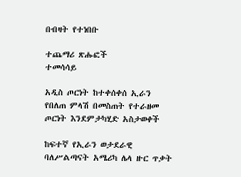በብዛት የተነበቡ

ተጨማሪ ጽሑፎች
ተመሳሳይ

አዲስ ጦርነት ከተቀሰቀሰ ኢራን የበለጠ ምላሽ በመስጠት የተራዘመ ጦርነት እንደምታካሂድ አስታወቀች

ከፍተኛ የኢራን ወታደራዊ ባለሥልጣናት አሜሪካ ሌላ ዙር ጥቃት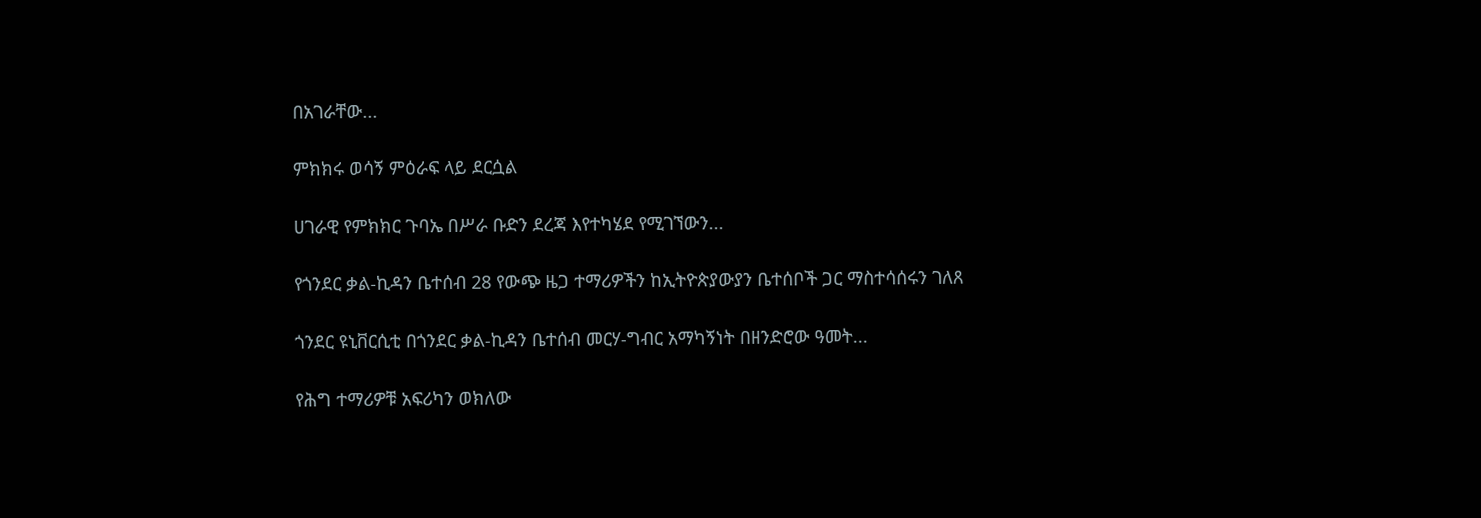በአገራቸው...

ምክክሩ ወሳኝ ምዕራፍ ላይ ደርሷል

ሀገራዊ የምክክር ጉባኤ በሥራ ቡድን ደረጃ እየተካሄደ የሚገኘውን...

የጎንደር ቃል-ኪዳን ቤተሰብ 28 የውጭ ዜጋ ተማሪዎችን ከኢትዮጵያውያን ቤተሰቦች ጋር ማስተሳሰሩን ገለጸ

ጎንደር ዩኒቨርሲቲ በጎንደር ቃል-ኪዳን ቤተሰብ መርሃ-ግብር አማካኝነት በዘንድሮው ዓመት...

የሕግ ተማሪዎቹ አፍሪካን ወክለው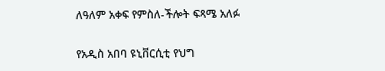ለዓለም አቀፍ የምስለ-ችሎት ፍጻሜ አለፉ

የአዲስ አበባ ዩኒቨርሲቲ የህግ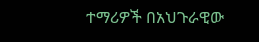ተማሪዎች በአህጉራዊው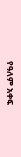የዓለም አቀፍ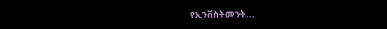የኢንቨስትመንት...